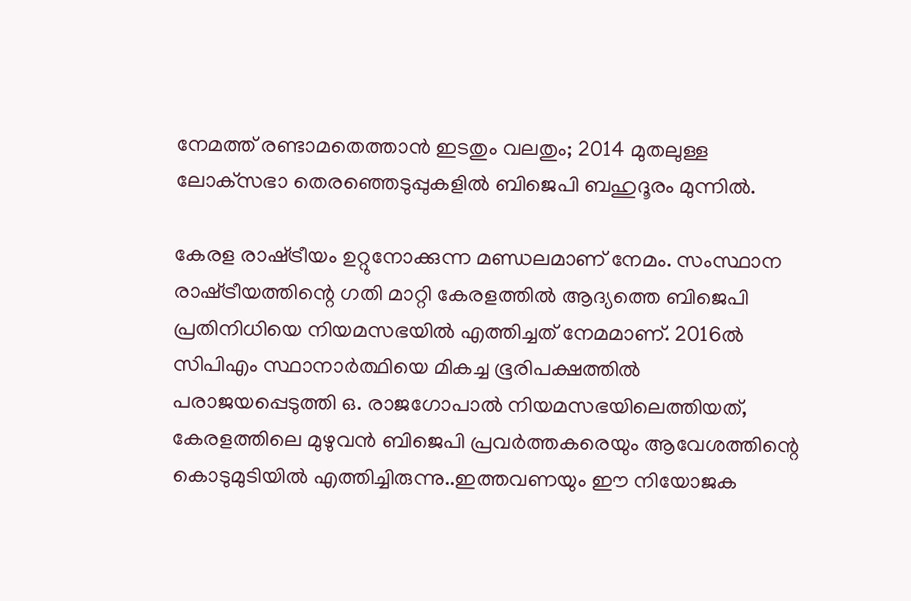നേമത്ത് രണ്ടാമതെത്താന്‍ ഇടതും വലതും; 2014 മുതലുള്ള ലോക്‌സഭാ തെരഞ്ഞെടുപ്പുകളില്‍ ബിജെപി ബഹുദൂരം മുന്നിൽ.

കേരള രാഷ്‌ട്രീയം ഉറ്റുനോക്കുന്ന മണ്ഡലമാണ് നേമം. സംസ്ഥാന രാഷ്‌ട്രീയത്തിന്റെ ഗതി മാറ്റി കേരളത്തില്‍ ആദ്യത്തെ ബിജെപി പ്രതിനിധിയെ നിയമസഭയില്‍ എത്തിച്ചത് നേമമാണ്. 2016ല്‍ സിപിഎം സ്ഥാനാര്‍ത്ഥിയെ മികച്ച ഭൂരിപക്ഷത്തില്‍ പരാജയപ്പെടുത്തി ഒ. രാജഗോപാല്‍ നിയമസഭയിലെത്തിയത്, കേരളത്തിലെ മുഴുവന്‍ ബിജെപി പ്രവര്‍ത്തകരെയും ആവേശത്തിന്റെ കൊടുമുടിയില്‍ എത്തിച്ചിരുന്നു..ഇത്തവണയും ഈ നിയോജക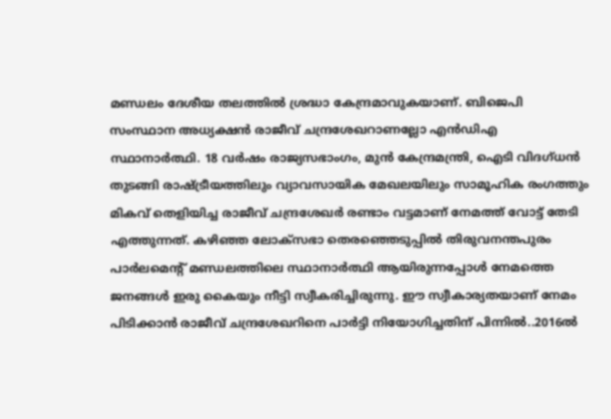മണ്ഡലം ദേശീയ തലത്തില്‍ ശ്രദ്ധാ കേന്ദ്രമാവുകയാണ്. ബിജെപി സംസ്ഥാന അധ്യക്ഷന്‍ രാജീവ് ചന്ദ്രശേഖറാണല്ലോ എന്‍ഡിഎ സ്ഥാനാര്‍ത്ഥി. 18 വര്‍ഷം രാജ്യസഭാംഗം, മുന്‍ കേന്ദ്രമന്ത്രി, ഐടി വിദഗ്ധന്‍ തുടങ്ങി രാഷ്‌ട്രീയത്തിലും വ്യാവസായിക മേഖലയിലും സാമൂഹിക രംഗത്തും മികവ് തെളിയിച്ച രാജീവ് ചന്ദ്രശേഖര്‍ രണ്ടാം വട്ടമാണ് നേമത്ത് വോട്ട് തേടി എത്തുന്നത്. കഴിഞ്ഞ ലോക്‌സഭാ തെരഞ്ഞെടുപ്പില്‍ തിരുവനന്തപുരം പാര്‍ലമെന്റ് മണ്ഡലത്തിലെ സ്ഥാനാര്‍ത്ഥി ആയിരുന്നപ്പോള്‍ നേമത്തെ ജനങ്ങള്‍ ഇരു കൈയും നീട്ടി സ്വീകരിച്ചിരുന്നു. ഈ സ്വീകാര്യതയാണ് നേമം പിടിക്കാന്‍ രാജീവ് ചന്ദ്രശേഖറിനെ പാര്‍ട്ടി നിയോഗിച്ചതിന് പിന്നില്‍..2016ല്‍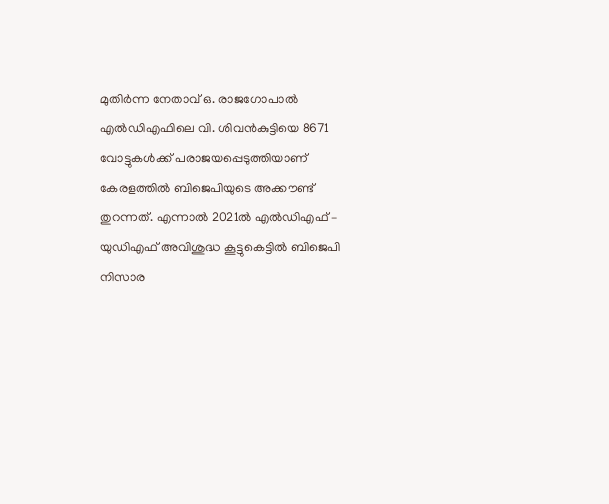മുതിര്‍ന്ന നേതാവ് ഒ. രാജഗോപാല്‍ എല്‍ഡിഎഫിലെ വി. ശിവന്‍കുട്ടിയെ 8671 വോട്ടുകള്‍ക്ക് പരാജയപ്പെടുത്തിയാണ് കേരളത്തില്‍ ബിജെപിയുടെ അക്കൗണ്ട് തുറന്നത്. എന്നാല്‍ 2021ല്‍ എല്‍ഡിഎഫ് – യുഡിഎഫ് അവിശുദ്ധ കൂട്ടുകെട്ടില്‍ ബിജെപി നിസാര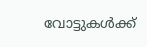വോട്ടുകള്‍ക്ക്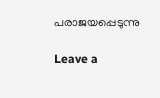പരാജയപ്പെടുന്നു

Leave a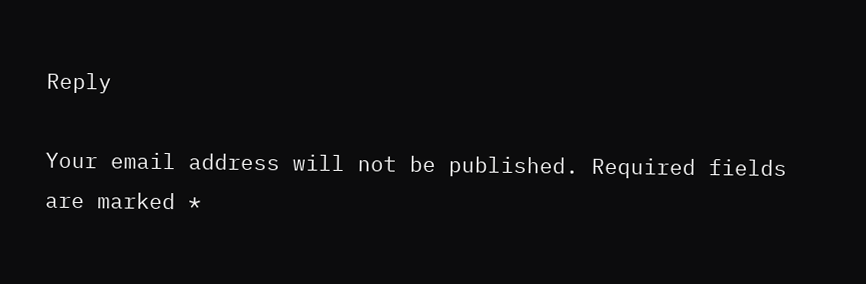Reply

Your email address will not be published. Required fields are marked *